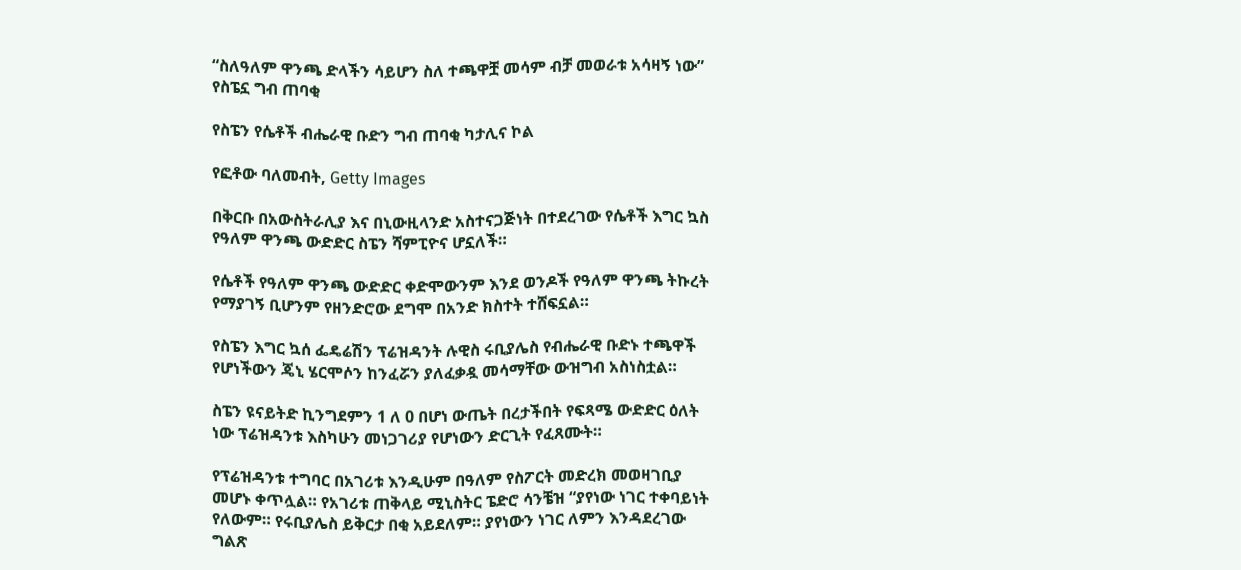“ስለዓለም ዋንጫ ድላችን ሳይሆን ስለ ተጫዋቿ መሳም ብቻ መወራቱ አሳዛኝ ነው” የስፔኗ ግብ ጠባቂ

የስፔን የሴቶች ብሔራዊ ቡድን ግብ ጠባቂ ካታሊና ኮል

የፎቶው ባለመብት, Getty Images

በቅርቡ በአውስትራሊያ እና በኒውዚላንድ አስተናጋጅነት በተደረገው የሴቶች እግር ኳስ የዓለም ዋንጫ ውድድር ስፔን ሻምፒዮና ሆኗለች።

የሴቶች የዓለም ዋንጫ ውድድር ቀድሞውንም እንደ ወንዶች የዓለም ዋንጫ ትኩረት የማያገኝ ቢሆንም የዘንድሮው ደግሞ በአንድ ክስተት ተሸፍኗል።

የስፔን እግር ኳሰ ፌዴሬሽን ፕሬዝዳንት ሉዊስ ሩቢያሌስ የብሔራዊ ቡድኑ ተጫዋች የሆነችውን ጄኒ ሄርሞሶን ከንፈሯን ያለፈቃዷ መሳማቸው ውዝግብ አስነስቷል።

ስፔን ዩናይትድ ኪንግደምን 1 ለ 0 በሆነ ውጤት በረታችበት የፍጻሜ ውድድር ዕለት ነው ፕሬዝዳንቱ እስካሁን መነጋገሪያ የሆነውን ድርጊት የፈጸሙት።

የፕሬዝዳንቱ ተግባር በአገሪቱ እንዲሁም በዓለም የስፖርት መድረክ መወዛገቢያ መሆኑ ቀጥሏል። የአገሪቱ ጠቅላይ ሚኒስትር ፔድሮ ሳንቼዝ “ያየነው ነገር ተቀባይነት የለውም። የሩቢያሌስ ይቅርታ በቂ አይደለም። ያየነውን ነገር ለምን እንዳደረገው ግልጽ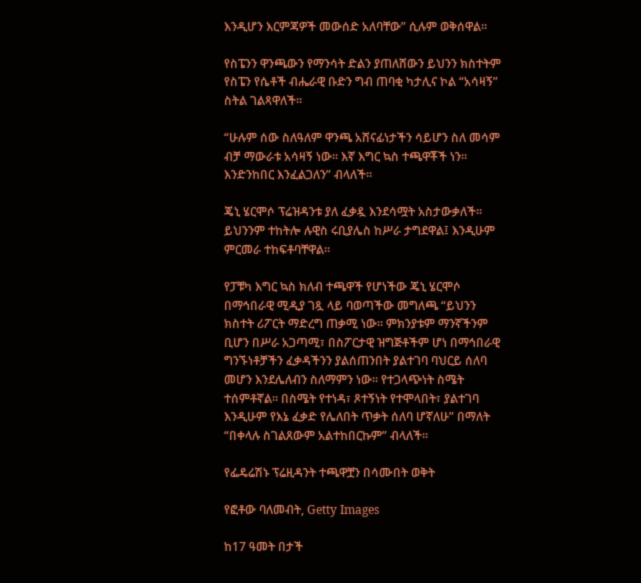እንዲሆን እርምጃዎች መውሰድ አለባቸው” ሲሉም ወቅሰዋል።

የስፔንን ዋንጫውን የማንሳት ድልን ያጠለሸውን ይህንን ክስተትም የስፔን የሴቶች ብሔራዊ ቡድን ግብ ጠባቂ ካታሊና ኮል “አሳዛኝ” ስትል ገልጻዋለች።

“ሁሉም ሰው ስለዓለም ዋንጫ አሸናፊነታችን ሳይሆን ስለ መሳም ብቻ ማውራቱ አሳዛኝ ነው። እኛ እግር ኳስ ተጫዋቾች ነን። እንድንከበር እንፈልጋለን” ብላለች።

ጄኒ ሄርሞሶ ፕሬዝዳንቱ ያለ ፈቃዷ እንደሳሟት አስታውቃለች። ይህንንም ተከትሎ ሉዊስ ሩቢያሌስ ከሥራ ታግደዋል፤ እንዲሁም ምርመራ ተከፍቶባቸዋል።

የፓቹካ እግር ኳስ ክለብ ተጫዋች የሆነችው ጄኒ ሄርሞሶ በማኅበራዊ ሚዲያ ገጿ ላይ ባወጣችው መግለጫ “ይህንን ክስተት ሪፖርት ማድረግ ጠቃሚ ነው። ምክንያቱም ማንኛችንም ቢሆን በሥራ አጋጣሚ፣ በስፖርታዊ ዝግጅቶችም ሆነ በማኅበራዊ ግንኙነቶቻችን ፈቃዳችንን ያልሰጠንበት ያልተገባ ባህርይ ሰለባ መሆን እንደሌለብን ስለማምን ነው። የተጋላጭነት ስሜት ተሰምቶኛል። በስሜት የተነዳ፣ ጾተኝነት የተሞላበት፣ ያልተገባ እንዲሁም የእኔ ፈቃድ የሌለበት ጥቃት ሰለባ ሆኛለሁ” በማለት “በቀላሉ ስገልጸውም አልተከበርኩም” ብላለች።

የፌዴሬሽኑ ፕሬዚዳንት ተጫዋቿን በሳሙበት ወቅት

የፎቶው ባለመብት, Getty Images

ከ17 ዓመት በታች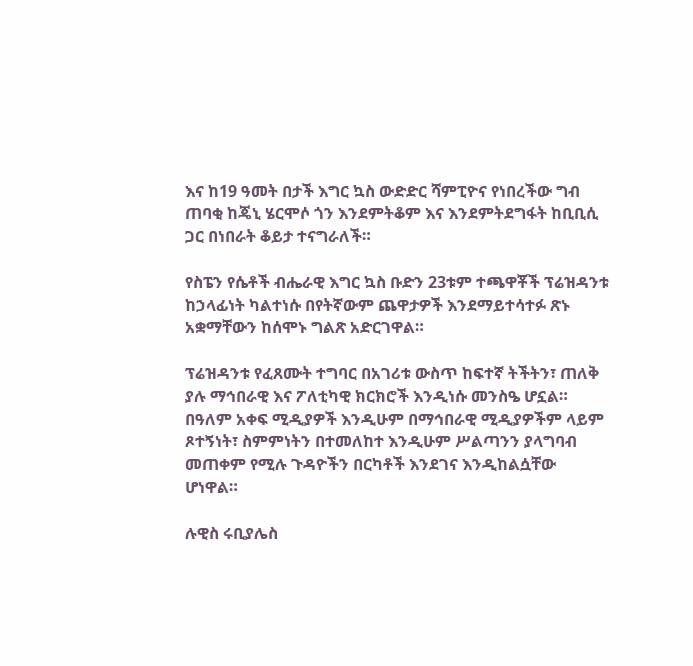እና ከ19 ዓመት በታች እግር ኳስ ውድድር ሻምፒዮና የነበረችው ግብ ጠባቂ ከጄኒ ሄርሞሶ ጎን እንደምትቆም እና እንደምትደግፋት ከቢቢሲ ጋር በነበራት ቆይታ ተናግራለች።

የስፔን የሴቶች ብሔራዊ እግር ኳስ ቡድን 23ቱም ተጫዋቾች ፕሬዝዳንቱ ከኃላፊነት ካልተነሱ በየትኛውም ጨዋታዎች እንደማይተሳተፉ ጽኑ አቋማቸውን ከሰሞኑ ግልጽ አድርገዋል።

ፕሬዝዳንቱ የፈጸሙት ተግባር በአገሪቱ ውስጥ ከፍተኛ ትችትን፣ ጠለቅ ያሉ ማኅበራዊ እና ፖለቲካዊ ክርክሮች እንዲነሱ መንስዔ ሆኗል። በዓለም አቀፍ ሚዲያዎች እንዲሁም በማኅበራዊ ሚዲያዎችም ላይም ጾተኝነት፣ ስምምነትን በተመለከተ እንዲሁም ሥልጣንን ያላግባብ መጠቀም የሚሉ ጉዳዮችን በርካቶች እንደገና እንዲከልሷቸው ሆነዋል።

ሉዊስ ሩቢያሌስ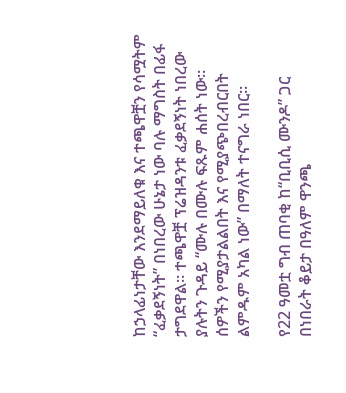ከኃላፊነታቸው እንደማይለቁ እና ተጫዋቿን የሳሟትም “ፈቃደኝነት” በነበረው ሁኔታ ነው ባሉ ማግስት በፊፋ ታግደዋል። ተጫዋቿ ፕሬዝዳንቱ ፈቃደኝነት ነበረው ያሉትን ጉዳይ “ሙሉ በሙሉ ፍጹም ሐሰት ነው። ሰዎችን የሚያታልልበት እና የሚያጭበረብርበት ልምዱም አካል ነው” በማለት ተናግራ ነበር።

የ22 ዓመቷ ግብ ጠባቂ ከ“ቢቢሲ ሙንዶ” ጋር በነበራት ቆይታ በዓለም ዋንጫ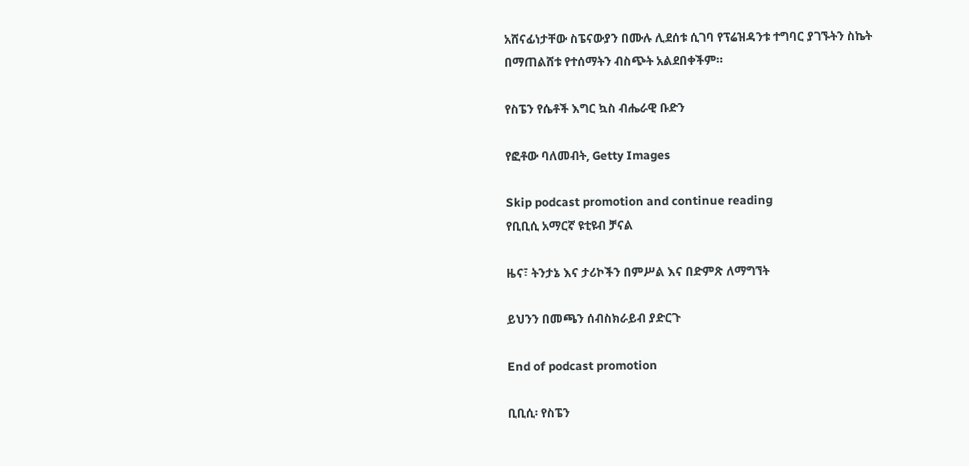አሸናፊነታቸው ስፔናውያን በሙሉ ሊደሰቱ ሲገባ የፕሬዝዳንቱ ተግባር ያገኙትን ስኬት በማጠልሸቱ የተሰማትን ብስጭት አልደበቀችም።

የስፔን የሴቶች እግር ኳስ ብሔራዊ ቡድን

የፎቶው ባለመብት, Getty Images

Skip podcast promotion and continue reading
የቢቢሲ አማርኛ ዩቲዩብ ቻናል

ዜና፣ ትንታኔ እና ታሪኮችን በምሥል እና በድምጽ ለማግኘት

ይህንን በመጫን ሰብስክራይብ ያድርጉ

End of podcast promotion

ቢቢሲ፡ የስፔን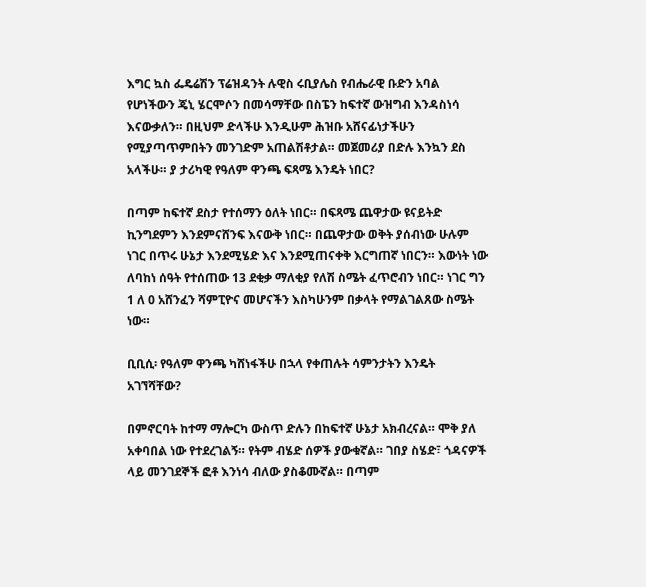እግር ኳስ ፌዴሬሽን ፕሬዝዳንት ሉዊስ ሩቢያሌስ የብሔራዊ ቡድን አባል የሆነችውን ጄኒ ሄርሞሶን በመሳማቸው በስፔን ከፍተኛ ውዝግብ እንዳስነሳ እናውቃለን። በዚህም ድላችሁ እንዲሁም ሕዝቡ አሸናፊነታችሁን የሚያጣጥምበትን መንገድም አጠልሽቶታል። መጀመሪያ በድሉ እንኳን ደስ አላችሁ። ያ ታሪካዊ የዓለም ዋንጫ ፍጻሜ እንዴት ነበር?

በጣም ከፍተኛ ደስታ የተሰማን ዕለት ነበር። በፍጻሜ ጨዋታው ዩናይትድ ኪንግደምን እንደምናሸንፍ እናውቅ ነበር። በጨዋታው ወቅት ያሰብነው ሁሉም ነገር በጥሩ ሁኔታ እንደሚሄድ እና እንደሚጠናቀቅ እርግጠኛ ነበርን። እውነት ነው ለባከነ ሰዓት የተሰጠው 13 ደቂቃ ማለቂያ የለሽ ስሜት ፈጥሮብን ነበር። ነገር ግን 1 ለ 0 አሸንፈን ሻምፒዮና መሆናችን እስካሁንም በቃላት የማልገልጸው ስሜት ነው።

ቢቢሲ፡ የዓለም ዋንጫ ካሸነፋችሁ በኋላ የቀጠሉት ሳምንታትን እንዴት አገኘሻቸው?

በምኖርባት ከተማ ማሎርካ ውስጥ ድሉን በከፍተኛ ሁኔታ አክብረናል። ሞቅ ያለ አቀባበል ነው የተደረገልኝ። የትም ብሄድ ሰዎች ያውቁኛል። ገበያ ስሄድ፣ ጎዳናዎች ላይ መንገደኞች ፎቶ እንነሳ ብለው ያስቆሙኛል። በጣም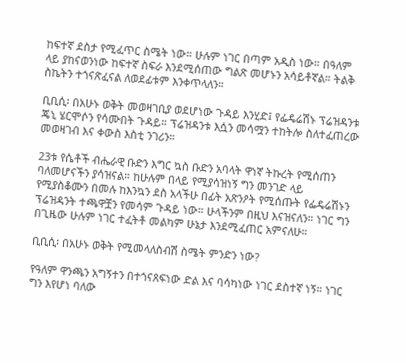ከፍተኛ ደስታ የሚፈጥር ስሜት ነው። ሁሉም ነገር በጣም አዲስ ነው። በዓለም ላይ ያከናወንነው ከፍተኛ ስፍራ እንደሚሰጠው ግልጽ መሆኑን አሳይቶኛል። ትልቅ ስኬትን ተጎናጽፈናል ለወደፊቱም እንቀጥላለን።

ቢቢሲ፡ በአሁኑ ወቅት መወዛገቢያ ወደሆነው ጉዳይ እንሂድ፤ የፌዴሬሽኑ ፕሬዝዳንቱ ጄኒ ሄርሞሶን የሳሙበት ጉዳይ። ፕሬዝዳንቱ እሷን መሳሟን ተከትሎ ስለተፈጠረው መወዛገብ እና ቀውስ እስቲ ንገሪን።

23ቱ የሴቶች ብሔራዊ ቡድን እግር ኳስ ቡድን አባላት ዋነኛ ትኩረት የሚሰጠን ባለመሆናችን ያሳዝናል። ከሁሉም በላይ የሚያሳዝነኝ ግን መንገድ ላይ የሚያስቆሙን በመሉ ከእንኳን ደስ አላችሁ በፊት አጽንዖት የሚሰጡት የፌዴሬሽኑን ፕሬዝዳንት ተጫዋቿን የመሳም ጉዳይ ነው። ሁላችንም በዚህ እናዝናለን። ነገር ግን በጊዜው ሁሉም ነገር ተፈትቶ መልካም ሁኔታ እንደሚፈጠር አምናለሁ።

ቢቢሲ፡ በአሁኑ ወቅት የሚመላለስብሽ ስሜት ምንድን ነው?

የዓለም ዋንጫን አግኝተን በተጎናጸፍነው ድል እና ባሳካነው ነገር ደስተኛ ነኝ። ነገር ግን እየሆነ ባለው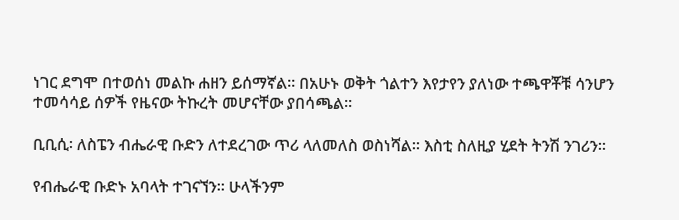ነገር ደግሞ በተወሰነ መልኩ ሐዘን ይሰማኛል። በአሁኑ ወቅት ጎልተን እየታየን ያለነው ተጫዋቾቹ ሳንሆን ተመሳሳይ ሰዎች የዜናው ትኩረት መሆናቸው ያበሳጫል።

ቢቢሲ፡ ለስፔን ብሔራዊ ቡድን ለተደረገው ጥሪ ላለመለስ ወስነሻል። እስቲ ስለዚያ ሂደት ትንሽ ንገሪን።

የብሔራዊ ቡድኑ አባላት ተገናኘን። ሁላችንም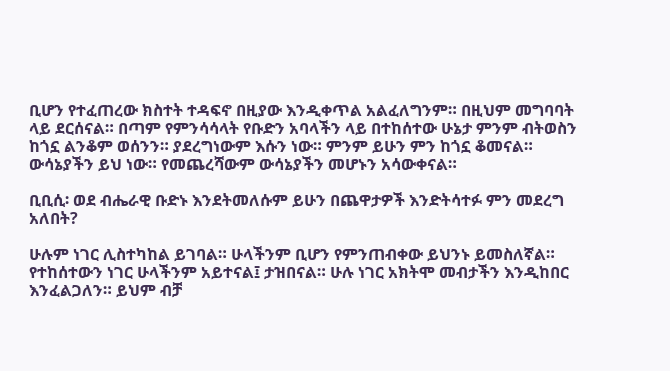ቢሆን የተፈጠረው ክስተት ተዳፍኖ በዚያው እንዲቀጥል አልፈለግንም። በዚህም መግባባት ላይ ደርሰናል። በጣም የምንሳሳላት የቡድን አባላችን ላይ በተከሰተው ሁኔታ ምንም ብትወስን ከጎኗ ልንቆም ወሰንን። ያደረግነውም እሱን ነው። ምንም ይሁን ምን ከጎኗ ቆመናል። ውሳኔያችን ይህ ነው። የመጨረሻውም ውሳኔያችን መሆኑን አሳውቀናል።

ቢቢሲ፡ ወደ ብሔራዊ ቡድኑ እንደትመለሱም ይሁን በጨዋታዎች እንድትሳተፉ ምን መደረግ አለበት?

ሁሉም ነገር ሊስተካከል ይገባል። ሁላችንም ቢሆን የምንጠብቀው ይህንኑ ይመስለኛል። የተከሰተውን ነገር ሁላችንም አይተናል፤ ታዝበናል። ሁሉ ነገር አክትሞ መብታችን እንዲከበር እንፈልጋለን። ይህም ብቻ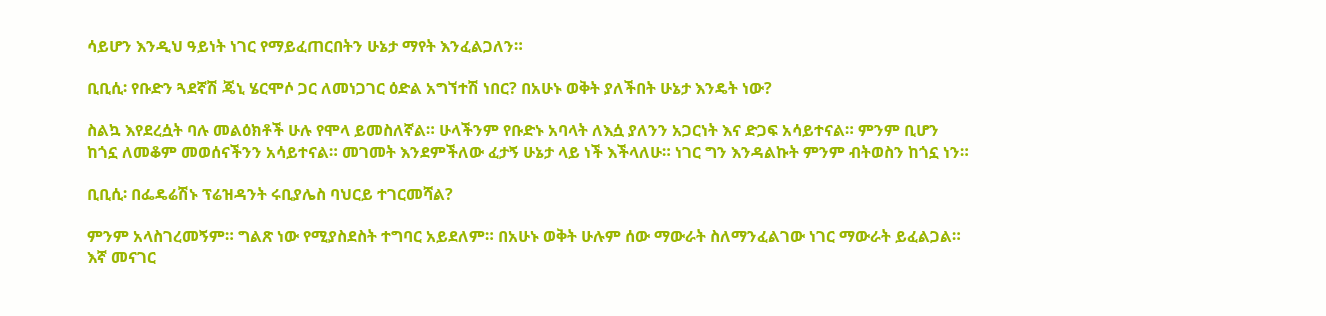ሳይሆን እንዲህ ዓይነት ነገር የማይፈጠርበትን ሁኔታ ማየት እንፈልጋለን።

ቢቢሲ፡ የቡድን ጓደኛሽ ጄኒ ሄርሞሶ ጋር ለመነጋገር ዕድል አግኘተሽ ነበር? በአሁኑ ወቅት ያለችበት ሁኔታ እንዴት ነው?

ስልኳ እየደረሷት ባሉ መልዕክቶች ሁሉ የሞላ ይመስለኛል። ሁላችንም የቡድኑ አባላት ለእሷ ያለንን አጋርነት እና ድጋፍ አሳይተናል። ምንም ቢሆን ከጎኗ ለመቆም መወሰናችንን አሳይተናል። መገመት እንደምችለው ፈታኝ ሁኔታ ላይ ነች እችላለሁ። ነገር ግን እንዳልኩት ምንም ብትወስን ከጎኗ ነን።

ቢቢሲ፡ በፌዴሬሽኑ ፕሬዝዳንት ሩቢያሌስ ባህርይ ተገርመሻል?

ምንም አላስገረመኝም። ግልጽ ነው የሚያስደስት ተግባር አይደለም። በአሁኑ ወቅት ሁሉም ሰው ማውራት ስለማንፈልገው ነገር ማውራት ይፈልጋል። እኛ መናገር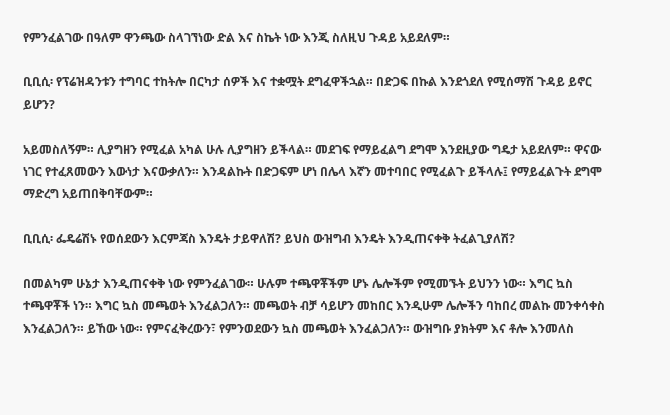የምንፈልገው በዓለም ዋንጫው ስላገኘነው ድል እና ስኬት ነው እንጂ ስለዚህ ጉዳይ አይደለም።

ቢቢሲ፡ የፕሬዝዳንቱን ተግባር ተከትሎ በርካታ ሰዎች እና ተቋሟት ደግፈዋችኋል። በድጋፍ በኩል እንደጎደለ የሚሰማሽ ጉዳይ ይኖር ይሆን?

አይመስለኝም። ሊያግዘን የሚፈል አካል ሁሉ ሊያግዘን ይችላል። መደገፍ የማይፈልግ ደግሞ እንደዚያው ግዴታ አይደለም። ዋናው ነገር የተፈጸመውን እውነታ እናውቃለን። እንዳልኩት በድጋፍም ሆነ በሌላ እኛን መተባበር የሚፈልጉ ይችላሉ፤ የማይፈልጉት ደግሞ ማድረግ አይጠበቅባቸውም።

ቢቢሲ፡ ፌዴሬሽኑ የወሰደውን እርምጃስ እንዴት ታይዋለሽ? ይህስ ውዝግብ እንዴት እንዲጠናቀቅ ትፈልጊያለሽ?

በመልካም ሁኔታ እንዲጠናቀቅ ነው የምንፈልገው። ሁሉም ተጫዋቾችም ሆኑ ሌሎችም የሚመኙት ይህንን ነው። እግር ኳስ ተጫዋቾች ነን። እግር ኳስ መጫወት እንፈልጋለን። መጫወት ብቻ ሳይሆን መከበር እንዲሁም ሌሎችን ባከበረ መልኩ መንቀሳቀስ እንፈልጋለን። ይኸው ነው። የምናፈቅረውን፣ የምንወደውን ኳስ መጫወት እንፈልጋለን። ውዝግቡ ያክትም እና ቶሎ እንመለስ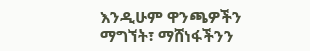እንዲሁም ዋንጫዎችን ማግኘት፣ ማሸነፋችንን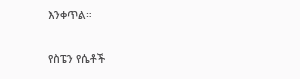እንቀጥል።

የስፔን የሴቶች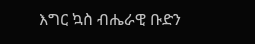እግር ኳስ ብሔራዊ ቡድን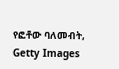የፎቶው ባለመብት, Getty Images